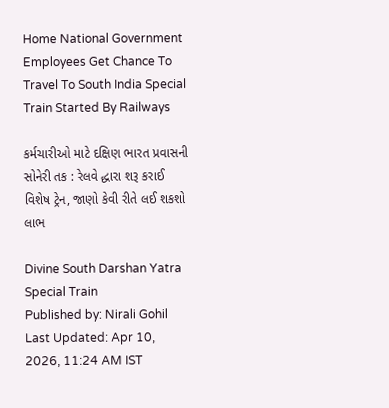Home National Government Employees Get Chance To Travel To South India Special Train Started By Railways

કર્મચારીઓ માટે દક્ષિણ ભારત પ્રવાસની સોનેરી તક : રેલવે દ્ધારા શરૂ કરાઈ વિશેષ ટ્રેન, જાણો કેવી રીતે લઈ શકશો લાભ

Divine South Darshan Yatra Special Train
Published by: Nirali Gohil
Last Updated: Apr 10, 2026, 11:24 AM IST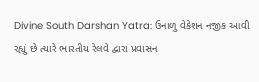Divine South Darshan Yatra: ઉનાળુ વેકેશન નજીક આવી રહ્યું છે ત્યારે ભારતીય રેલવે દ્વારા પ્રવાસન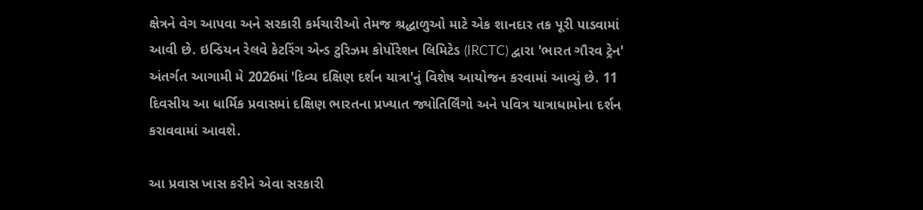ક્ષેત્રને વેગ આપવા અને સરકારી કર્મચારીઓ તેમજ શ્રદ્ધાળુઓ માટે એક શાનદાર તક પૂરી પાડવામાં આવી છે. ઇન્ડિયન રેલવે કેટરિંગ એન્ડ ટુરિઝમ કોર્પોરેશન લિમિટેડ (IRCTC) દ્વારા 'ભારત ગૌરવ ટ્રેન' અંતર્ગત આગામી મે 2026માં 'દિવ્ય દક્ષિણ દર્શન યાત્રા'નું વિશેષ આયોજન કરવામાં આવ્યું છે. 11 દિવસીય આ ધાર્મિક પ્રવાસમાં દક્ષિણ ભારતના પ્રખ્યાત જ્યોતિર્લિંગો અને પવિત્ર યાત્રાધામોના દર્શન કરાવવામાં આવશે.

આ પ્રવાસ ખાસ કરીને એવા સરકારી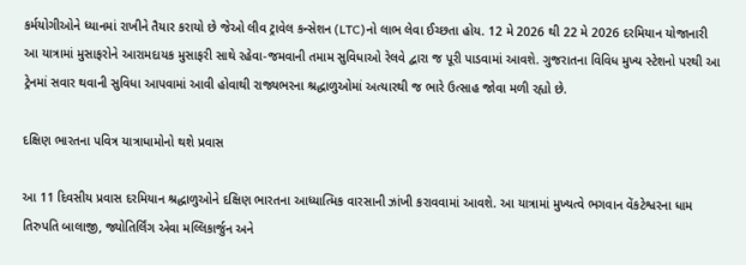કર્મયોગીઓને ધ્યાનમાં રાખીને તૈયાર કરાયો છે જેઓ લીવ ટ્રાવેલ કન્સેશન (LTC)નો લાભ લેવા ઈચ્છતા હોય. 12 મે 2026 થી 22 મે 2026 દરમિયાન યોજાનારી આ યાત્રામાં મુસાફરોને આરામદાયક મુસાફરી સાથે રહેવા-જમવાની તમામ સુવિધાઓ રેલવે દ્વારા જ પૂરી પાડવામાં આવશે. ગુજરાતના વિવિધ મુખ્ય સ્ટેશનો પરથી આ ટ્રેનમાં સવાર થવાની સુવિધા આપવામાં આવી હોવાથી રાજ્યભરના શ્રદ્ધાળુઓમાં અત્યારથી જ ભારે ઉત્સાહ જોવા મળી રહ્યો છે.

દક્ષિણ ભારતના પવિત્ર યાત્રાધામોનો થશે પ્રવાસ

આ 11 દિવસીય પ્રવાસ દરમિયાન શ્રદ્ધાળુઓને દક્ષિણ ભારતના આધ્યાત્મિક વારસાની ઝાંખી કરાવવામાં આવશે. આ યાત્રામાં મુખ્યત્વે ભગવાન વેંકટેશ્વરના ધામ તિરુપતિ બાલાજી, જ્યોતિર્લિંગ એવા મલ્લિકાર્જુન અને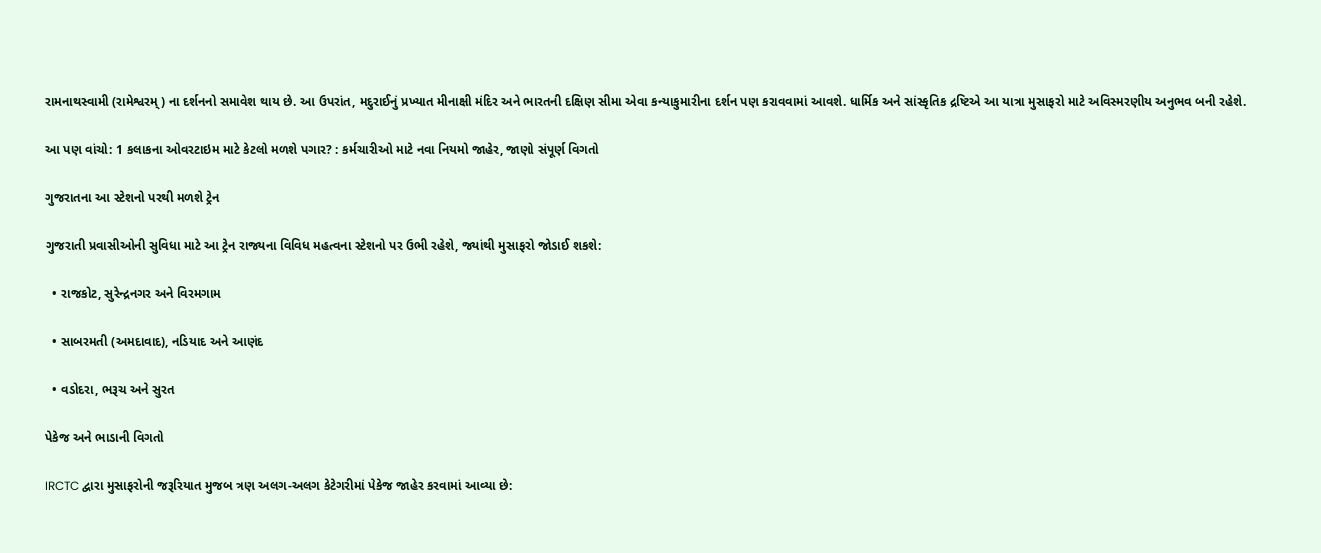રામનાથસ્વામી (રામેશ્વરમ્) ના દર્શનનો સમાવેશ થાય છે. આ ઉપરાંત, મદુરાઈનું પ્રખ્યાત મીનાક્ષી મંદિર અને ભારતની દક્ષિણ સીમા એવા કન્યાકુમારીના દર્શન પણ કરાવવામાં આવશે. ધાર્મિક અને સાંસ્કૃતિક દ્રષ્ટિએ આ યાત્રા મુસાફરો માટે અવિસ્મરણીય અનુભવ બની રહેશે.

આ પણ વાંચો: 1 કલાકના ઓવરટાઇમ માટે કેટલો મળશે પગાર? : કર્મચારીઓ માટે નવા નિયમો જાહેર, જાણો સંપૂર્ણ વિગતો

ગુજરાતના આ સ્ટેશનો પરથી મળશે ટ્રેન

ગુજરાતી પ્રવાસીઓની સુવિધા માટે આ ટ્રેન રાજ્યના વિવિધ મહત્વના સ્ટેશનો પર ઉભી રહેશે, જ્યાંથી મુસાફરો જોડાઈ શકશે:

  • રાજકોટ, સુરેન્દ્રનગર અને વિરમગામ

  • સાબરમતી (અમદાવાદ), નડિયાદ અને આણંદ

  • વડોદરા, ભરૂચ અને સુરત

પેકેજ અને ભાડાની વિગતો

IRCTC દ્વારા મુસાફરોની જરૂરિયાત મુજબ ત્રણ અલગ-અલગ કેટેગરીમાં પેકેજ જાહેર કરવામાં આવ્યા છે: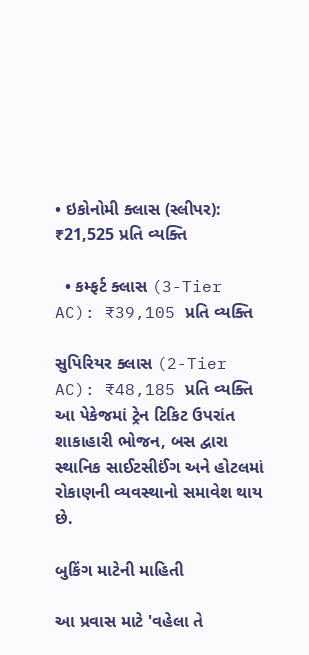• ઇકોનોમી ક્લાસ (સ્લીપર): ₹21,525 પ્રતિ વ્યક્તિ

  • કમ્ફર્ટ ક્લાસ (3-Tier AC): ₹39,105 પ્રતિ વ્યક્તિ

સુપિરિયર ક્લાસ (2-Tier AC): ₹48,185 પ્રતિ વ્યક્તિ આ પેકેજમાં ટ્રેન ટિકિટ ઉપરાંત શાકાહારી ભોજન, બસ દ્વારા સ્થાનિક સાઈટસીઈંગ અને હોટલમાં રોકાણની વ્યવસ્થાનો સમાવેશ થાય છે.

બુકિંગ માટેની માહિતી

આ પ્રવાસ માટે 'વહેલા તે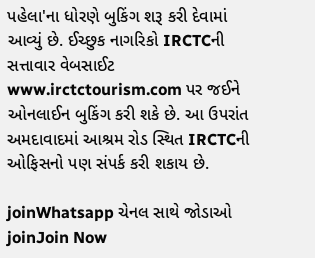પહેલા'ના ધોરણે બુકિંગ શરૂ કરી દેવામાં આવ્યું છે. ઈચ્છુક નાગરિકો IRCTCની સત્તાવાર વેબસાઈટ www.irctctourism.com પર જઈને ઓનલાઈન બુકિંગ કરી શકે છે. આ ઉપરાંત અમદાવાદમાં આશ્રમ રોડ સ્થિત IRCTCની ઓફિસનો પણ સંપર્ક કરી શકાય છે.

joinWhatsapp ચેનલ સાથે જોડાઓ
joinJoin Now